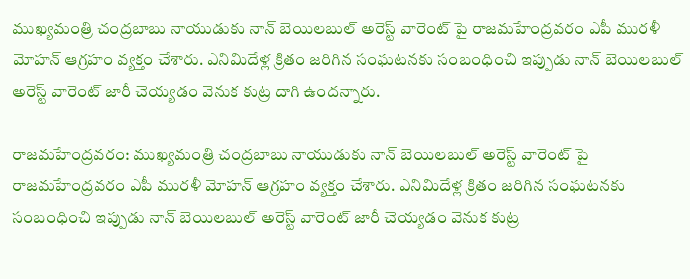ముఖ్యమంత్రి చంద్రబాబు నాయుడుకు నాన్ బెయిలబుల్ అరెస్ట్ వారెంట్ పై రాజమహేంద్రవరం ఎపీ మురళీ మోహన్ ఆగ్రహం వ్యక్తం చేశారు. ఎనిమిదేళ్ల క్రితం జరిగిన సంఘటనకు సంబంధించి ఇప్పుడు నాన్ బెయిలబుల్ అరెస్ట్ వారెంట్ జారీ చెయ్యడం వెనుక కుట్ర దాగి ఉందన్నారు.

రాజమహేంద్రవరం: ముఖ్యమంత్రి చంద్రబాబు నాయుడుకు నాన్ బెయిలబుల్ అరెస్ట్ వారెంట్ పై రాజమహేంద్రవరం ఎపీ మురళీ మోహన్ ఆగ్రహం వ్యక్తం చేశారు. ఎనిమిదేళ్ల క్రితం జరిగిన సంఘటనకు సంబంధించి ఇప్పుడు నాన్ బెయిలబుల్ అరెస్ట్ వారెంట్ జారీ చెయ్యడం వెనుక కుట్ర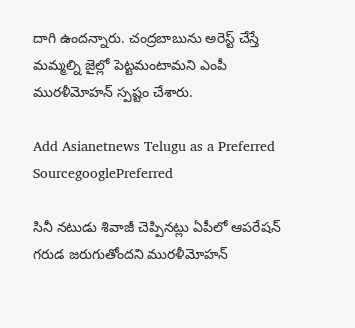దాగి ఉందన్నారు. చంద్రబాబును అరెస్ట్ చేస్తే మమ్మల్ని జైల్లో పెట్టమంటామని ఎంపీ మురళీమోహన్‌ స్పష్టం చేశారు.

Add Asianetnews Telugu as a Preferred SourcegooglePreferred

సినీ నటుడు శివాజీ చెప్పినట్లు ఏపీలో ఆపరేషన్ గరుడ జరుగుతోందని మురళీమోహన్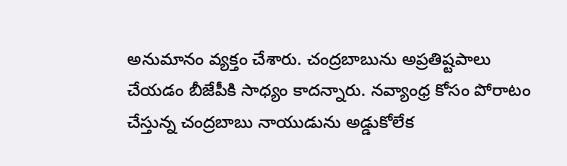అనుమానం వ్యక్తం చేశారు. చంద్రబాబును అప్రతిష్టపాలు చేయడం బీజేపీకి సాధ్యం కాదన్నారు. నవ్యాంధ్ర కోసం పోరాటం చేస్తున్న చంద్రబాబు నాయుడును అడ్డుకోలేక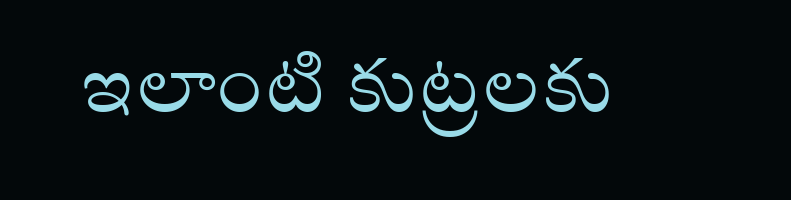ఇలాంటి కుట్రలకు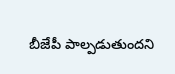బీజేపీ పాల్పడుతుందని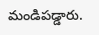మండిపడ్డారు.